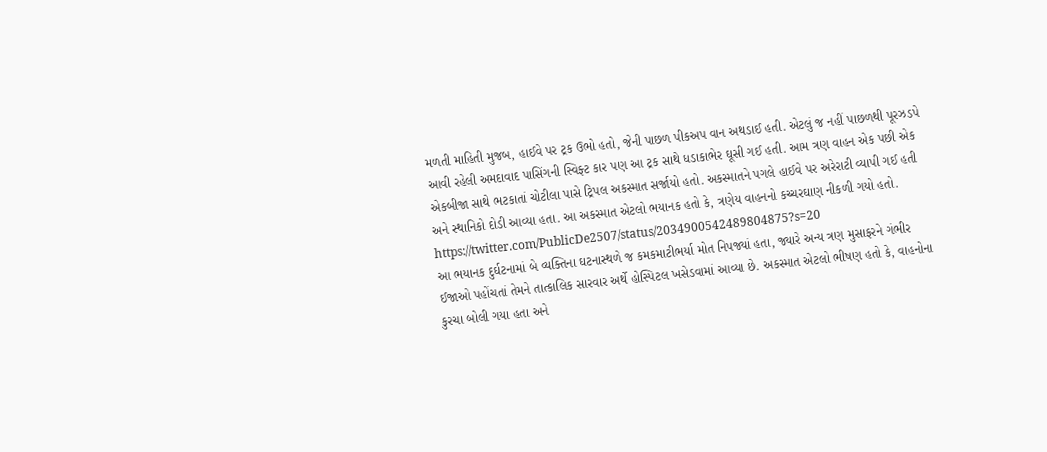મળતી માહિતી મુજબ, હાઈવે પર ટ્રક ઉભો હતો, જેની પાછળ પીકઅપ વાન અથડાઈ હતી. એટલું જ નહીં પાછળથી પૂરઝડપે આવી રહેલી અમદાવાદ પાસિંગની સ્વિફ્ટ કાર પણ આ ટ્રક સાથે ધડાકાભેર ઘૂસી ગઈ હતી. આમ ત્રણ વાહન એક પછી એક એકબીજા સાથે ભટકાતાં ચોટીલા પાસે ટ્રિપલ અકસ્માત સર્જાયો હતો. અકસ્માતને પગલે હાઈવે પર અરેરાટી વ્યાપી ગઈ હતી અને સ્થાનિકો દોડી આવ્યા હતા. આ અકસ્માત એટલો ભયાનક હતો કે, ત્રણેય વાહનનો કચ્ચરઘાણ નીકળી ગયો હતો.
https://twitter.com/PublicDe2507/status/2034900542489804875?s=20
આ ભયાનક દુર્ઘટનામાં બે વ્યક્તિના ઘટનાસ્થળે જ કમકમાટીભર્યા મોત નિપજ્યાં હતા, જ્યારે અન્ય ત્રણ મુસાફરને ગંભીર ઈજાઓ પહોંચતાં તેમને તાત્કાલિક સારવાર અર્થે હોસ્પિટલ ખસેડવામાં આવ્યા છે. અકસ્માત એટલો ભીષણ હતો કે, વાહનોના કુરચા બોલી ગયા હતા અને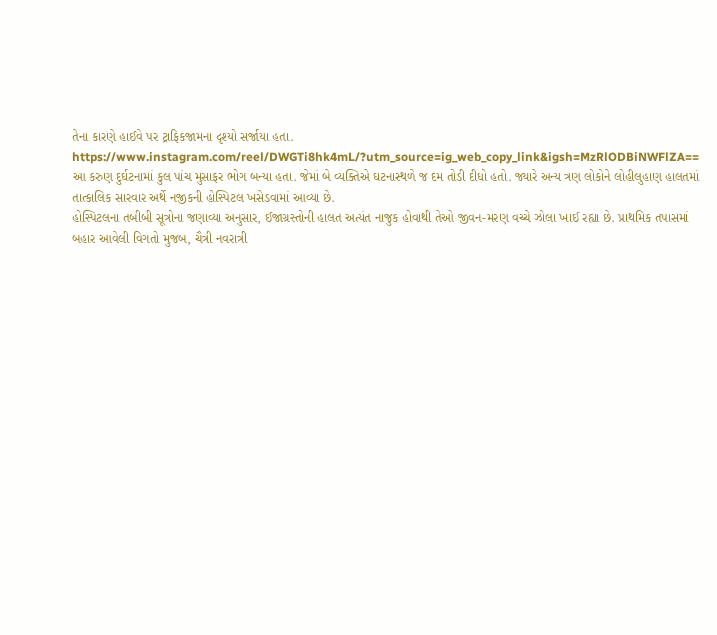તેના કારણે હાઈવે પર ટ્રાફિકજામના દૃશ્યો સર્જાયા હતા.
https://www.instagram.com/reel/DWGTi8hk4mL/?utm_source=ig_web_copy_link&igsh=MzRlODBiNWFlZA==
આ કરુણ દુર્ઘટનામાં કુલ પાંચ મુસાફર ભોગ બન્યા હતા. જેમાં બે વ્યક્તિએ ઘટનાસ્થળે જ દમ તોડી દીધો હતો. જ્યારે અન્ય ત્રણ લોકોને લોહીલુહાણ હાલતમાં તાત્કાલિક સારવાર અર્થે નજીકની હોસ્પિટલ ખસેડવામાં આવ્યા છે.
હોસ્પિટલના તબીબી સૂત્રોના જણાવ્યા અનુસાર, ઈજાગ્રસ્તોની હાલત અત્યંત નાજુક હોવાથી તેઓ જીવન-મરણ વચ્ચે ઝોલા ખાઈ રહ્યા છે. પ્રાથમિક તપાસમાં બહાર આવેલી વિગતો મુજબ, ચૈત્રી નવરાત્રી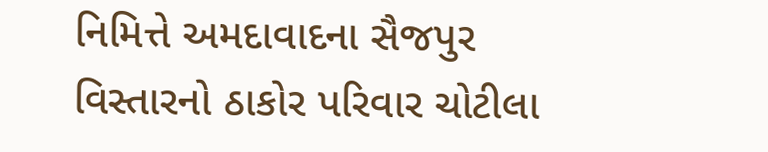નિમિત્તે અમદાવાદના સૈજપુર વિસ્તારનો ઠાકોર પરિવાર ચોટીલા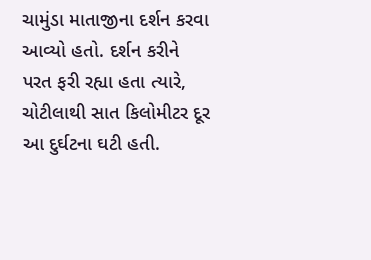ચામુંડા માતાજીના દર્શન કરવા આવ્યો હતો. દર્શન કરીને પરત ફરી રહ્યા હતા ત્યારે, ચોટીલાથી સાત કિલોમીટર દૂર આ દુર્ઘટના ઘટી હતી.